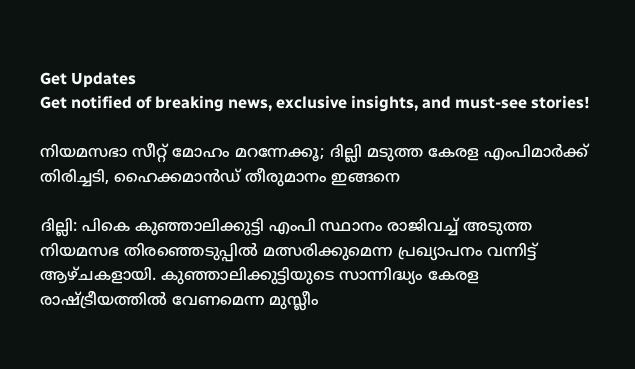Get Updates
Get notified of breaking news, exclusive insights, and must-see stories!

നിയമസഭാ സീറ്റ് മോഹം മറന്നേക്കൂ; ദില്ലി മടുത്ത കേരള എംപിമാർക്ക് തിരിച്ചടി, ഹൈക്കമാൻഡ് തീരുമാനം ഇങ്ങനെ

ദില്ലി: പികെ കുഞ്ഞാലിക്കുട്ടി എംപി സ്ഥാനം രാജിവച്ച് അടുത്ത നിയമസഭ തിരഞ്ഞെടുപ്പില്‍ മത്സരിക്കുമെന്ന പ്രഖ്യാപനം വന്നിട്ട് ആഴ്ചകളായി. കുഞ്ഞാലിക്കുട്ടിയുടെ സാന്നിദ്ധ്യം കേരള രാഷ്ട്രീയത്തില്‍ വേണമെന്ന മുസ്ലീം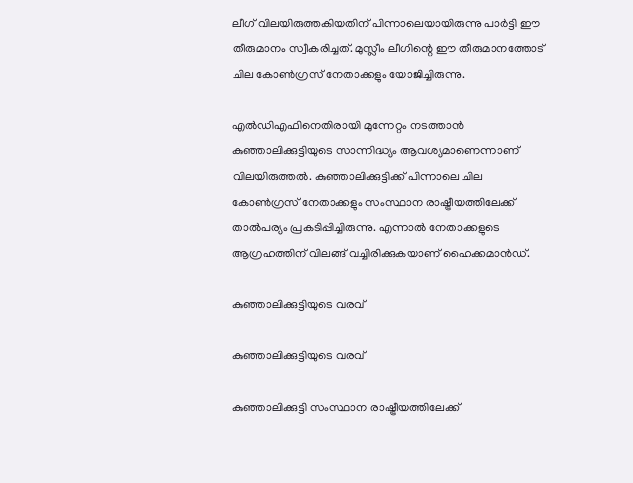ലീഗ് വിലയിരുത്തകിയതിന് പിന്നാലെയായിരുന്നു പാര്‍ട്ടി ഈ തീരുമാനം സ്വീകരിച്ചത്. മുസ്ലീം ലീഗിന്റെ ഈ തീരുമാനത്തോട് ചില കോണ്‍ഗ്രസ് നേതാക്കളും യോജിച്ചിരുന്നു.

എല്‍ഡിഎഫിനെതിരായി മുന്നേറ്റം നടത്താന്‍ കുഞ്ഞാലിക്കുട്ടിയുടെ സാന്നിദ്ധ്യം ആവശ്യമാണെന്നാണ് വിലയിരുത്തല്‍. കുഞ്ഞാലിക്കുട്ടിക്ക് പിന്നാലെ ചില കോണ്‍ഗ്രസ് നേതാക്കളും സംസ്ഥാന രാഷ്ട്രീയത്തിലേക്ക് താല്‍പര്യം പ്രകടിപ്പിച്ചിരുന്നു. എന്നാല്‍ നേതാക്കളുടെ ആഗ്രഹത്തിന് വിലങ്ങ് വച്ചിരിക്കുകയാണ് ഹൈക്കമാന്‍ഡ്.

കുഞ്ഞാലിക്കുട്ടിയുടെ വരവ്

കുഞ്ഞാലിക്കുട്ടിയുടെ വരവ്

കുഞ്ഞാലിക്കുട്ടി സംസ്ഥാന രാഷ്ട്രീയത്തിലേക്ക്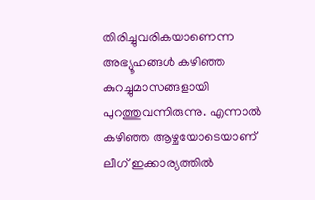തിരിച്ചുവരികയാണെന്ന അഭ്യൂഹങ്ങള്‍ കഴിഞ്ഞ കുറച്ചുമാസങ്ങളായി പുറത്തുവന്നിരുന്നു. എന്നാല്‍ കഴിഞ്ഞ ആഴ്ചയോടെയാണ് ലീഗ് ഇക്കാര്യത്തില്‍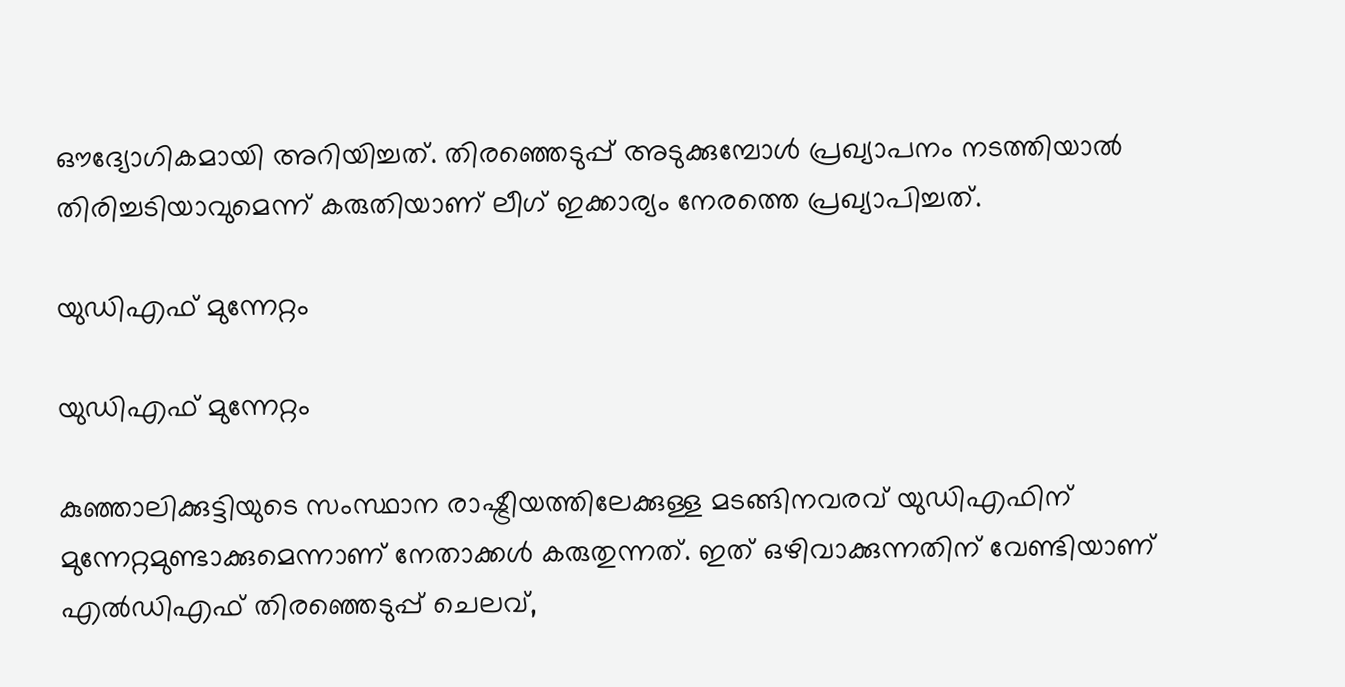ഔദ്യോഗികമായി അറിയിച്ചത്. തിരഞ്ഞെടുപ്പ് അടുക്കുമ്പോള്‍ പ്രഖ്യാപനം നടത്തിയാല്‍ തിരിച്ചടിയാവുമെന്ന് കരുതിയാണ് ലീഗ് ഇക്കാര്യം നേരത്തെ പ്രഖ്യാപിച്ചത്.

യുഡിഎഫ് മുന്നേറ്റം

യുഡിഎഫ് മുന്നേറ്റം

കുഞ്ഞാലിക്കുട്ടിയുടെ സംസ്ഥാന രാഷ്ട്രീയത്തിലേക്കുള്ള മടങ്ങിനവരവ് യുഡിഎഫിന് മുന്നേറ്റമുണ്ടാക്കുമെന്നാണ് നേതാക്കള്‍ കരുതുന്നത്. ഇത് ഒഴിവാക്കുന്നതിന് വേണ്ടിയാണ് എല്‍ഡിഎഫ് തിരഞ്ഞെടുപ്പ് ചെലവ്,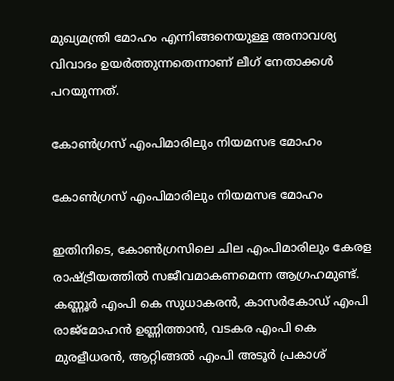മുഖ്യമന്ത്രി മോഹം എന്നിങ്ങനെയുള്ള അനാവശ്യ വിവാദം ഉയര്‍ത്തുന്നതെന്നാണ് ലീഗ് നേതാക്കള്‍ പറയുന്നത്.

കോണ്‍ഗ്രസ് എംപിമാരിലും നിയമസഭ മോഹം

കോണ്‍ഗ്രസ് എംപിമാരിലും നിയമസഭ മോഹം

ഇതിനിടെ, കോണ്‍ഗ്രസിലെ ചില എംപിമാരിലും കേരള രാഷ്ട്രീയത്തില്‍ സജീവമാകണമെന്ന ആഗ്രഹമുണ്ട്. കണ്ണൂര്‍ എംപി കെ സുധാകരന്‍, കാസര്‍കോഡ് എംപി രാജ്മോഹന്‍ ഉണ്ണിത്താന്‍, വടകര എംപി കെ മുരളീധരന്‍, ആറ്റിങ്ങല്‍ എംപി അടൂര്‍ പ്രകാശ്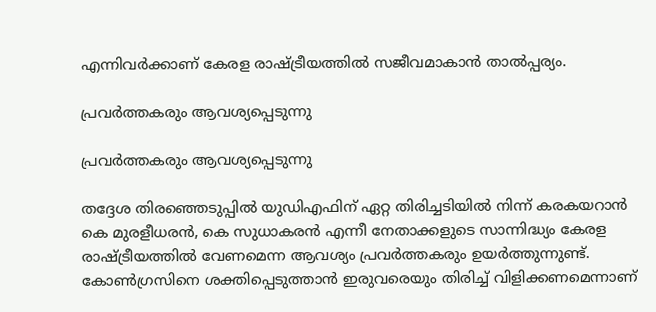എന്നിവര്‍ക്കാണ് കേരള രാഷ്ട്രീയത്തില്‍ സജീവമാകാന്‍ താല്‍പ്പര്യം.

പ്രവര്‍ത്തകരും ആവശ്യപ്പെടുന്നു

പ്രവര്‍ത്തകരും ആവശ്യപ്പെടുന്നു

തദ്ദേശ തിരഞ്ഞെടുപ്പില്‍ യുഡിഎഫിന് ഏറ്റ തിരിച്ചടിയില്‍ നിന്ന് കരകയറാന്‍ കെ മുരളീധരന്‍, കെ സുധാകരന്‍ എന്നീ നേതാക്കളുടെ സാന്നിദ്ധ്യം കേരള രാഷ്ട്രീയത്തില്‍ വേണമെന്ന ആവശ്യം പ്രവര്‍ത്തകരും ഉയര്‍ത്തുന്നുണ്ട്. കോണ്‍ഗ്രസിനെ ശക്തിപ്പെടുത്താന്‍ ഇരുവരെയും തിരിച്ച് വിളിക്കണമെന്നാണ്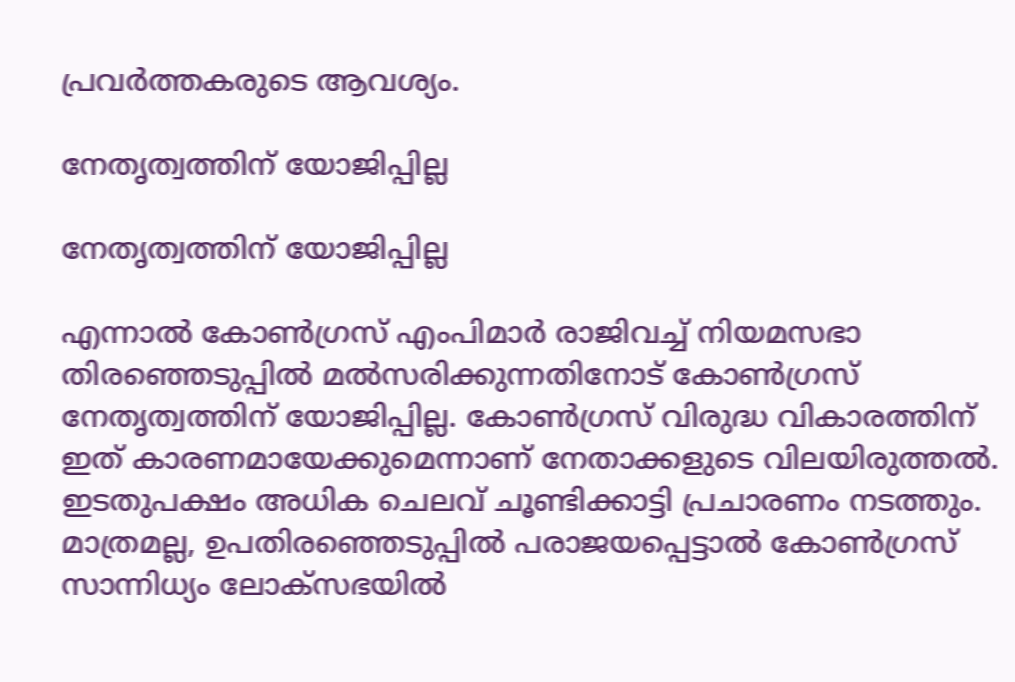പ്രവര്‍ത്തകരുടെ ആവശ്യം.

നേതൃത്വത്തിന് യോജിപ്പില്ല

നേതൃത്വത്തിന് യോജിപ്പില്ല

എന്നാല്‍ കോണ്‍ഗ്രസ് എംപിമാര്‍ രാജിവച്ച് നിയമസഭാ തിരഞ്ഞെടുപ്പില്‍ മല്‍സരിക്കുന്നതിനോട് കോണ്‍ഗ്രസ് നേതൃത്വത്തിന് യോജിപ്പില്ല. കോണ്‍ഗ്രസ് വിരുദ്ധ വികാരത്തിന് ഇത് കാരണമായേക്കുമെന്നാണ് നേതാക്കളുടെ വിലയിരുത്തല്‍. ഇടതുപക്ഷം അധിക ചെലവ് ചൂണ്ടിക്കാട്ടി പ്രചാരണം നടത്തും. മാത്രമല്ല, ഉപതിരഞ്ഞെടുപ്പില്‍ പരാജയപ്പെട്ടാല്‍ കോണ്‍ഗ്രസ് സാന്നിധ്യം ലോക്സഭയില്‍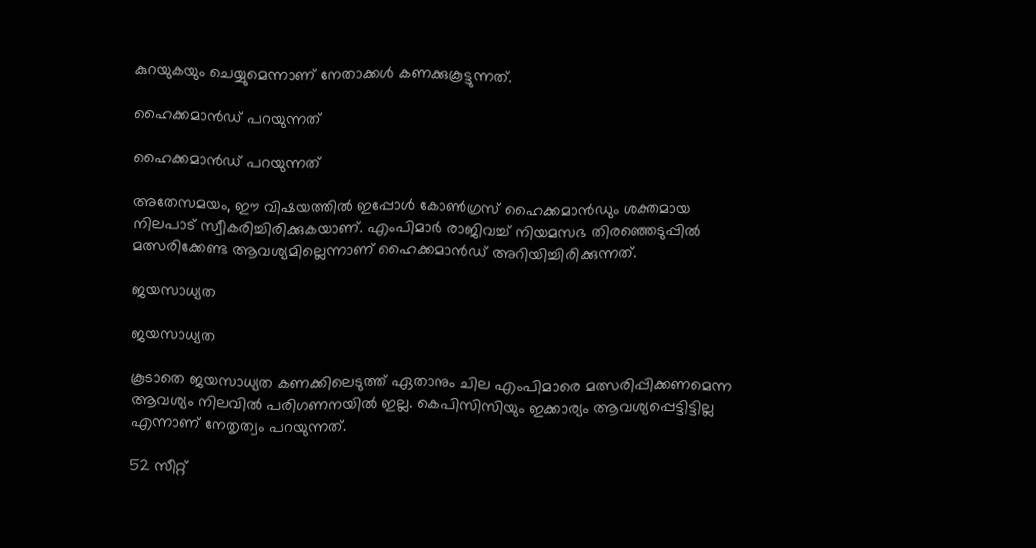കുറയുകയും ചെയ്യുമെന്നാണ് നേതാക്കള്‍ കണക്കുകൂട്ടുന്നത്.

ഹൈക്കമാന്‍ഡ് പറയുന്നത്

ഹൈക്കമാന്‍ഡ് പറയുന്നത്

അതേസമയം, ഈ വിഷയത്തില്‍ ഇപ്പോള്‍ കോണ്‍ഗ്രസ് ഹൈക്കമാന്‍ഡും ശക്തമായ നിലപാട് സ്വീകരിച്ചിരിക്കുകയാണ്. എംപിമാര്‍ രാജിവച്ച് നിയമസഭ തിരഞ്ഞെടുപ്പില്‍ മത്സരിക്കേണ്ട ആവശ്യമില്ലെന്നാണ് ഹൈക്കമാന്‍ഡ് അറിയിച്ചിരിക്കുന്നത്.

ജയസാധ്യത

ജയസാധ്യത

കൂടാതെ ജയസാധ്യത കണക്കിലെടുത്ത് ഏതാനും ചില എംപിമാരെ മത്സരിപ്പിക്കണമെന്ന ആവശ്യം നിലവില്‍ പരിഗണനയില്‍ ഇല്ല. കെപിസിസിയും ഇക്കാര്യം ആവശ്യപ്പെട്ടിട്ടില്ല എന്നാണ് നേതൃത്വം പറയുന്നത്.

52 സീറ്റ്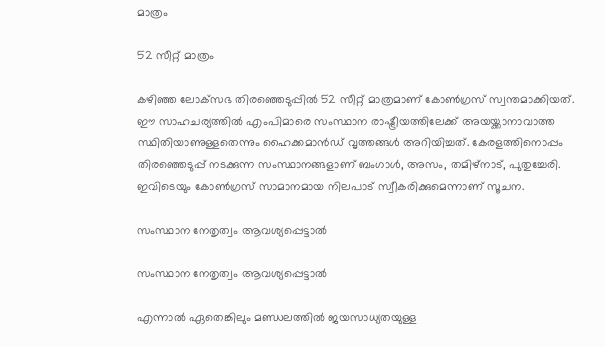മാത്രം

52 സീറ്റ് മാത്രം

കഴിഞ്ഞ ലോക്‌സഭ തിരഞ്ഞെടുപ്പില്‍ 52 സീറ്റ് മാത്രമാണ് കോണ്‍ഗ്രസ് സ്വന്തമാക്കിയത്. ഈ സാഹചര്യത്തില്‍ എംപിമാരെ സംസ്ഥാന രാഷ്ട്രീയത്തിലേക്ക് അയയ്ക്കാനാവാത്ത സ്ഥിതിയാണുള്ളതെന്നും ഹൈക്കമാന്‍ഡ് വൃത്തങ്ങള്‍ അറിയിച്ചത്. കേരളത്തിനൊപ്പം തിരഞ്ഞെടുപ്പ് നടക്കുന്ന സംസ്ഥാനങ്ങളാണ് ബംഗാള്‍, അസം, തമിഴ്‌നാട്, പുതുച്ചേരി. ഇവിടെയും കോണ്‍ഗ്രസ് സാമാനമായ നിലപാട് സ്വീകരിക്കുമെന്നാണ് സൂചന.

സംസ്ഥാന നേതൃത്വം ആവശ്യപ്പെട്ടാല്‍

സംസ്ഥാന നേതൃത്വം ആവശ്യപ്പെട്ടാല്‍

എന്നാല്‍ ഏതെങ്കിലും മണ്ഡലത്തില്‍ ജയസാധ്യതയുള്ള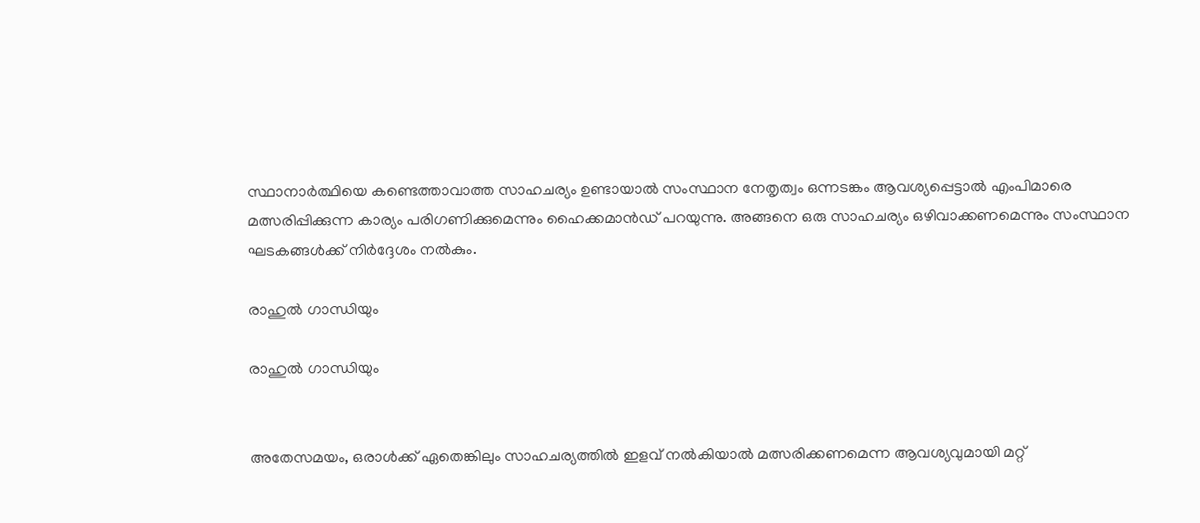സ്ഥാനാര്‍ത്ഥിയെ കണ്ടെത്താവാത്ത സാഹചര്യം ഉണ്ടായാല്‍ സംസ്ഥാന നേതൃത്വം ഒന്നടങ്കം ആവശ്യപ്പെട്ടാല്‍ എംപിമാരെ മത്സരിപ്പിക്കുന്ന കാര്യം പരിഗണിക്കുമെന്നും ഹൈക്കമാന്‍ഡ് പറയുന്നു. അങ്ങനെ ഒരു സാഹചര്യം ഒഴിവാക്കണമെന്നും സംസ്ഥാന ഘടകങ്ങള്‍ക്ക് നിര്‍ദ്ദേശം നല്‍കും.

രാഹുല്‍ ഗാന്ധിയും

രാഹുല്‍ ഗാന്ധിയും


അതേസമയം, ഒരാള്‍ക്ക് ഏതെങ്കിലും സാഹചര്യത്തില്‍ ഇളവ് നല്‍കിയാല്‍ മത്സരിക്കണമെന്ന ആവശ്യവുമായി മറ്റ്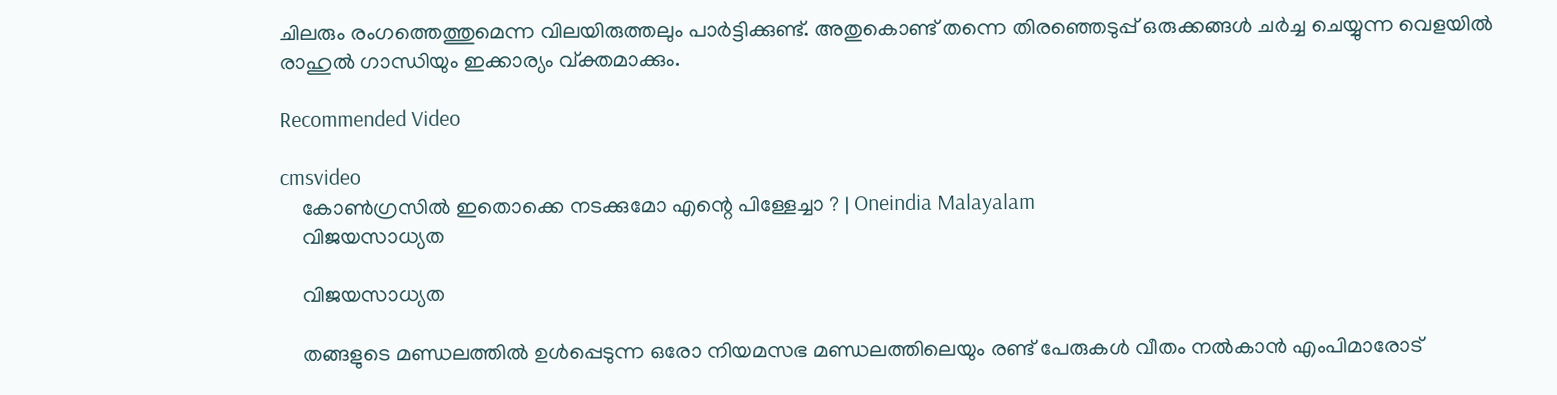ചിലരും രംഗത്തെത്തുമെന്ന വിലയിരുത്തലും പാര്‍ട്ടിക്കുണ്ട്. അതുകൊണ്ട് തന്നെ തിരഞ്ഞെടുപ്പ് ഒരുക്കങ്ങള്‍ ചര്‍ച്ച ചെയ്യുന്ന വെളയില്‍ രാഹുല്‍ ഗാന്ധിയും ഇക്കാര്യം വ്ക്തമാക്കും.

Recommended Video

cmsvideo
    കോൺഗ്രസിൽ ഇതൊക്കെ നടക്കുമോ എന്റെ പിള്ളേച്ചാ ? | Oneindia Malayalam
    വിജയസാധ്യത

    വിജയസാധ്യത

    തങ്ങളുടെ മണ്ഡലത്തില്‍ ഉള്‍പ്പെടുന്ന ഒരോ നിയമസഭ മണ്ഡലത്തിലെയും രണ്ട് പേരുകള്‍ വീതം നല്‍കാന്‍ എംപിമാരോട്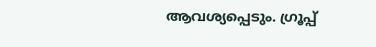ആവശ്യപ്പെടും. ഗ്രൂപ്പ്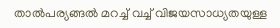താല്‍പര്യങ്ങല്‍ മറച്ച് വച്ച് വിജയസാധ്യതയുള്ള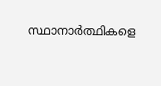സ്ഥാനാര്‍ത്ഥികളെ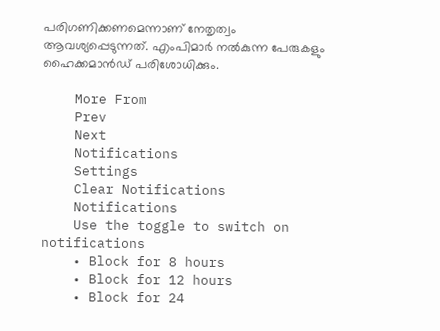പരിഗണിക്കണമെന്നാണ് നേതൃത്വം ആവശ്യപ്പെടുന്നത്. എംപിമാര്‍ നല്‍കുന്ന പേരുകളും ഹൈക്കമാന്‍ഡ് പരിശോധിക്കും.

    More From
    Prev
    Next
    Notifications
    Settings
    Clear Notifications
    Notifications
    Use the toggle to switch on notifications
    • Block for 8 hours
    • Block for 12 hours
    • Block for 24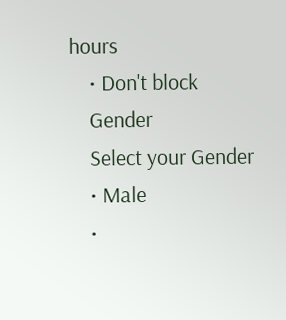hours
    • Don't block
    Gender
    Select your Gender
    • Male
    •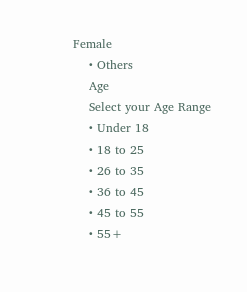Female
    • Others
    Age
    Select your Age Range
    • Under 18
    • 18 to 25
    • 26 to 35
    • 36 to 45
    • 45 to 55
    • 55+